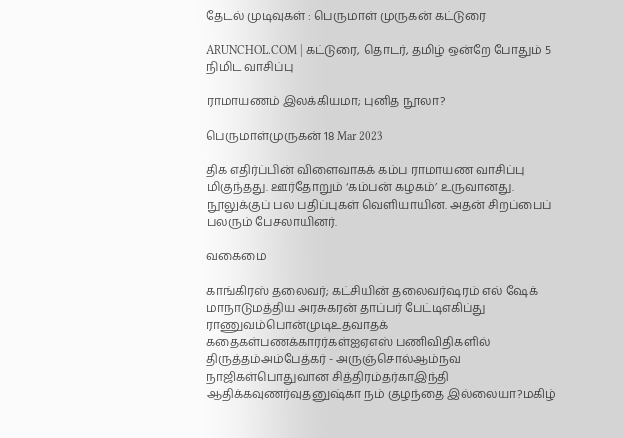தேடல் முடிவுகள் : பெருமாள் முருகன் கட்டுரை

ARUNCHOL.COM | கட்டுரை, தொடர், தமிழ் ஒன்றே போதும் 5 நிமிட வாசிப்பு

ராமாயணம் இலக்கியமா; புனித நூலா?

பெருமாள்முருகன் 18 Mar 2023

திக எதிர்ப்பின் விளைவாகக் கம்ப ராமாயண வாசிப்பு மிகுந்தது. ஊர்தோறும் ‘கம்பன் கழகம்’ உருவானது. நூலுக்குப் பல பதிப்புகள் வெளியாயின. அதன் சிறப்பைப் பலரும் பேசலாயினர்.

வகைமை

காங்கிரஸ் தலைவர்; கட்சியின் தலைவர்ஷரம் எல் ஷேக் மாநாடுமத்திய அரசுகரன் தாப்பர் பேட்டிஎகிப்து ராணுவம்பொன்முடிஉதவாதக் கதைகள்பணக்காரர்கள்ஐஏஎஸ் பணிவிதிகளில் திருத்தம்அம்பேத்கர் - அருஞ்சொல்ஆம்நவ நாஜிகள்பொதுவான சித்திரம்தர்காஇந்தி ஆதிக்கவுணர்வுதனுஷ்கா நம் குழந்தை இல்லையா?மகிழ்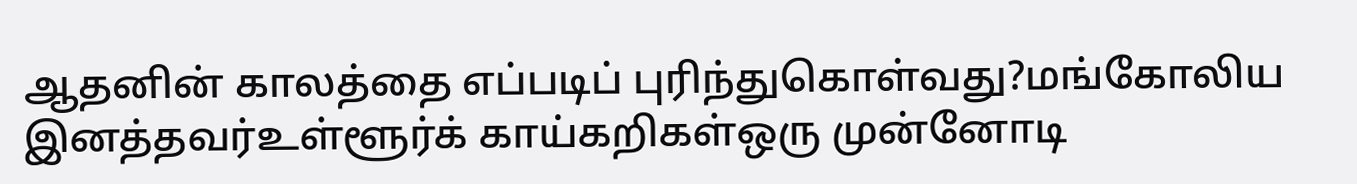ஆதனின் காலத்தை எப்படிப் புரிந்துகொள்வது?மங்கோலிய இனத்தவர்உள்ளூர்க் காய்கறிகள்ஒரு முன்னோடி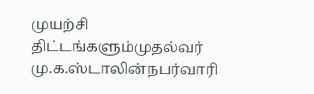முயற்சி திட்டங்களும்முதல்வர் மு.க.ஸ்டாலின்நபர்வாரி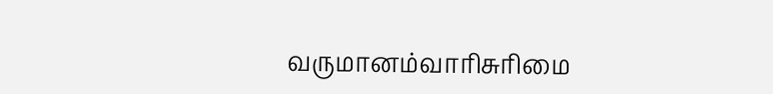வருமானம்வாரிசுரிமை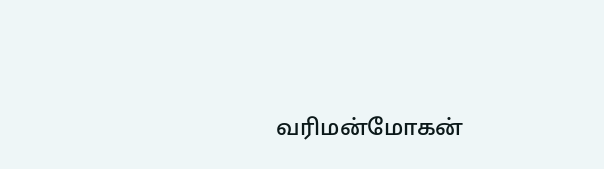வரிமன்மோகன்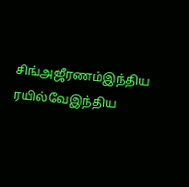சிங்அஜீரணம்இந்திய ரயில்வேஇந்திய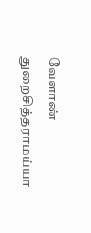வேளாண் துறைசித்தராமய்யா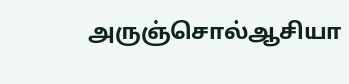அருஞ்சொல்ஆசியா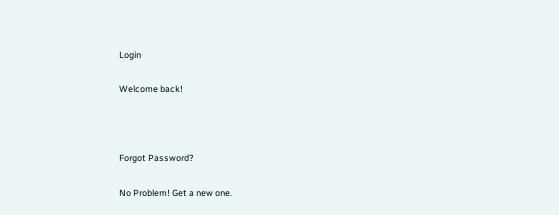Login

Welcome back!



Forgot Password?

No Problem! Get a new one.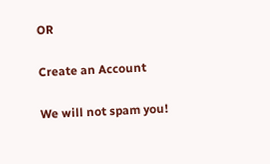OR

Create an Account

We will not spam you!